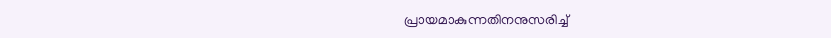പ്രായമാകുന്നതിനനുസരിച്ച്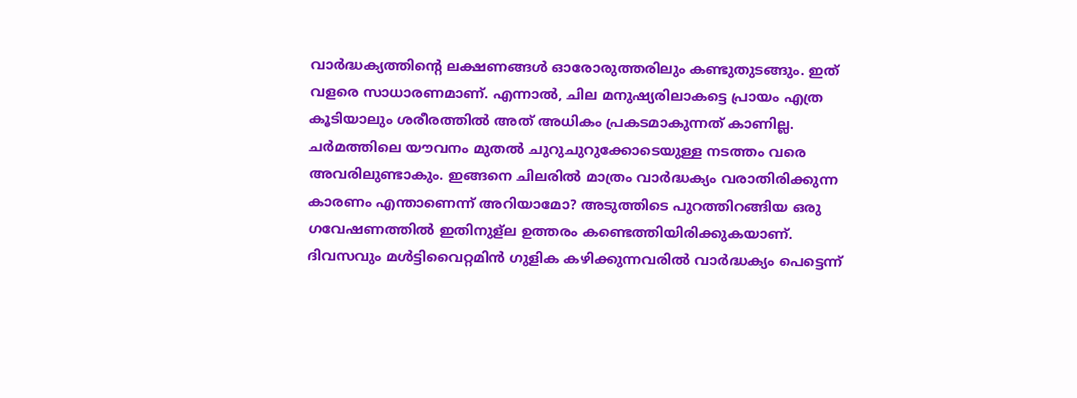വാർദ്ധക്യത്തിന്റെ ലക്ഷണങ്ങൾ ഓരോരുത്തരിലും കണ്ടുതുടങ്ങും. ഇത് വളരെ സാധാരണമാണ്. എന്നാൽ, ചില മനുഷ്യരിലാകട്ടെ പ്രായം എത്ര കൂടിയാലും ശരീരത്തിൽ അത് അധികം പ്രകടമാകുന്നത് കാണില്ല. ചർമത്തിലെ യൗവനം മുതൽ ചുറുചുറുക്കോടെയുള്ള നടത്തം വരെ അവരിലുണ്ടാകും. ഇങ്ങനെ ചിലരിൽ മാത്രം വാർദ്ധക്യം വരാതിരിക്കുന്ന കാരണം എന്താണെന്ന് അറിയാമോ? അടുത്തിടെ പുറത്തിറങ്ങിയ ഒരു ഗവേഷണത്തിൽ ഇതിനുള്ല ഉത്തരം കണ്ടെത്തിയിരിക്കുകയാണ്.
ദിവസവും മൾട്ടിവൈറ്റമിൻ ഗുളിക കഴിക്കുന്നവരിൽ വാർദ്ധക്യം പെട്ടെന്ന്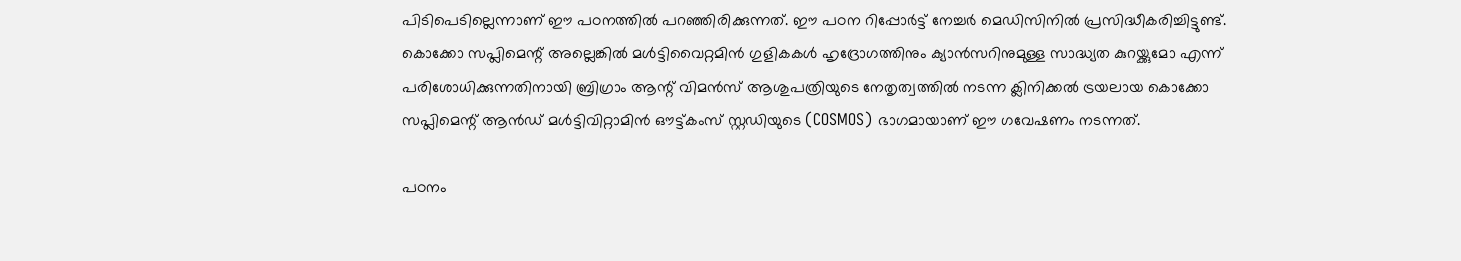പിടിപെടില്ലെന്നാണ് ഈ പഠനത്തിൽ പറഞ്ഞിരിക്കുന്നത്. ഈ പഠന റിപ്പോർട്ട് നേച്ചർ മെഡിസിനിൽ പ്രസിദ്ധീകരിച്ചിട്ടുണ്ട്. കൊക്കോ സപ്ലിമെന്റ് അല്ലെങ്കിൽ മൾട്ടിവൈറ്റമിൻ ഗുളികകൾ ഹൃദ്രോഗത്തിനും ക്യാൻസറിനുമുള്ള സാദ്ധ്യത കുറയ്ക്കുമോ എന്ന് പരിശോധിക്കുന്നതിനായി ബ്രിഗ്രാം ആന്റ് വിമൻസ് ആശുപത്രിയുടെ നേതൃത്വത്തിൽ നടന്ന ക്ലിനിക്കൽ ട്രയലായ കൊക്കോ സപ്ലിമെന്റ് ആൻഡ് മൾട്ടിവിറ്റാമിൻ ഔട്ട്കംസ് സ്റ്റഡിയുടെ (COSMOS) ഭാഗമായാണ് ഈ ഗവേഷണം നടന്നത്.

പഠനം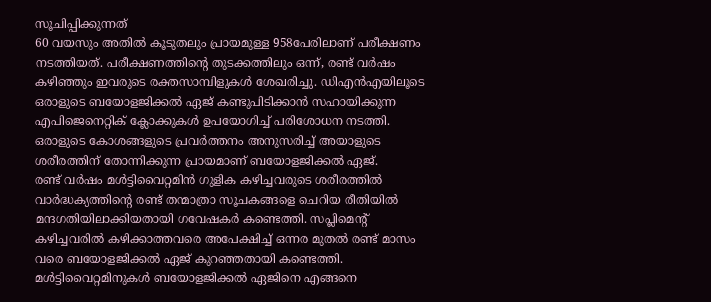സൂചിപ്പിക്കുന്നത്
60 വയസും അതിൽ കൂടുതലും പ്രായമുള്ള 958പേരിലാണ് പരീക്ഷണം നടത്തിയത്. പരീക്ഷണത്തിന്റെ തുടക്കത്തിലും ഒന്ന്, രണ്ട് വർഷം കഴിഞ്ഞും ഇവരുടെ രക്തസാമ്പിളുകൾ ശേഖരിച്ചു. ഡിഎൻഎയിലൂടെ ഒരാളുടെ ബയോളജിക്കൽ ഏജ് കണ്ടുപിടിക്കാൻ സഹായിക്കുന്ന എപിജെനെറ്റിക് ക്ലോക്കുകൾ ഉപയോഗിച്ച് പരിശോധന നടത്തി. ഒരാളുടെ കോശങ്ങളുടെ പ്രവർത്തനം അനുസരിച്ച് അയാളുടെ ശരീരത്തിന് തോന്നിക്കുന്ന പ്രായമാണ് ബയോളജിക്കൽ ഏജ്.
രണ്ട് വർഷം മൾട്ടിവൈറ്റമിൻ ഗുളിക കഴിച്ചവരുടെ ശരീരത്തിൽ വാർദ്ധക്യത്തിന്റെ രണ്ട് തന്മാത്രാ സൂചകങ്ങളെ ചെറിയ രീതിയിൽ മന്ദഗതിയിലാക്കിയതായി ഗവേഷകർ കണ്ടെത്തി. സപ്ലിമെന്റ് കഴിച്ചവരിൽ കഴിക്കാത്തവരെ അപേക്ഷിച്ച് ഒന്നര മുതൽ രണ്ട് മാസം വരെ ബയോളജിക്കൽ ഏജ് കുറഞ്ഞതായി കണ്ടെത്തി. മൾട്ടിവൈറ്റമിനുകൾ ബയോളജിക്കൽ ഏജിനെ എങ്ങനെ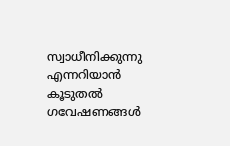സ്വാധീനിക്കുന്നു എന്നറിയാൻ കൂടുതൽ ഗവേഷണങ്ങൾ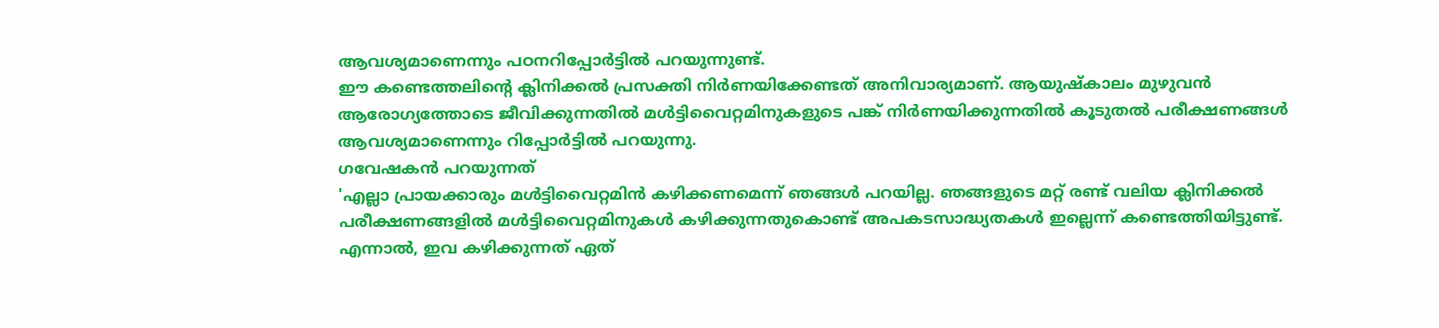ആവശ്യമാണെന്നും പഠനറിപ്പോർട്ടിൽ പറയുന്നുണ്ട്.
ഈ കണ്ടെത്തലിന്റെ ക്ലിനിക്കൽ പ്രസക്തി നിർണയിക്കേണ്ടത് അനിവാര്യമാണ്. ആയുഷ്കാലം മുഴുവൻ ആരോഗ്യത്തോടെ ജീവിക്കുന്നതിൽ മൾട്ടിവൈറ്റമിനുകളുടെ പങ്ക് നിർണയിക്കുന്നതിൽ കൂടുതൽ പരീക്ഷണങ്ങൾ ആവശ്യമാണെന്നും റിപ്പോർട്ടിൽ പറയുന്നു.
ഗവേഷകൻ പറയുന്നത്
'എല്ലാ പ്രായക്കാരും മൾട്ടിവൈറ്റമിൻ കഴിക്കണമെന്ന് ഞങ്ങൾ പറയില്ല. ഞങ്ങളുടെ മറ്റ് രണ്ട് വലിയ ക്ലിനിക്കൽ പരീക്ഷണങ്ങളിൽ മൾട്ടിവൈറ്റമിനുകൾ കഴിക്കുന്നതുകൊണ്ട് അപകടസാദ്ധ്യതകൾ ഇല്ലെന്ന് കണ്ടെത്തിയിട്ടുണ്ട്. എന്നാൽ, ഇവ കഴിക്കുന്നത് ഏത്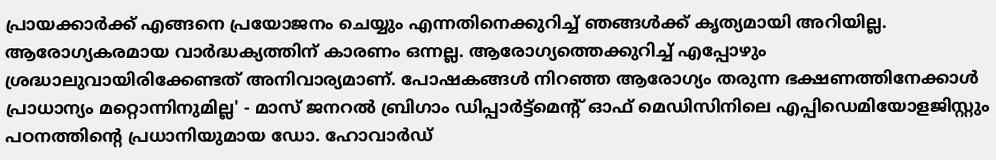പ്രായക്കാർക്ക് എങ്ങനെ പ്രയോജനം ചെയ്യും എന്നതിനെക്കുറിച്ച് ഞങ്ങൾക്ക് കൃത്യമായി അറിയില്ല. ആരോഗ്യകരമായ വാർദ്ധക്യത്തിന് കാരണം ഒന്നല്ല. ആരോഗ്യത്തെക്കുറിച്ച് എപ്പോഴും ശ്രദ്ധാലുവായിരിക്കേണ്ടത് അനിവാര്യമാണ്. പോഷകങ്ങൾ നിറഞ്ഞ ആരോഗ്യം തരുന്ന ഭക്ഷണത്തിനേക്കാൾ പ്രാധാന്യം മറ്റൊന്നിനുമില്ല' - മാസ് ജനറൽ ബ്രിഗാം ഡിപ്പാർട്ട്മെന്റ് ഓഫ് മെഡിസിനിലെ എപ്പിഡെമിയോളജിസ്റ്റും പഠനത്തിന്റെ പ്രധാനിയുമായ ഡോ. ഹോവാർഡ്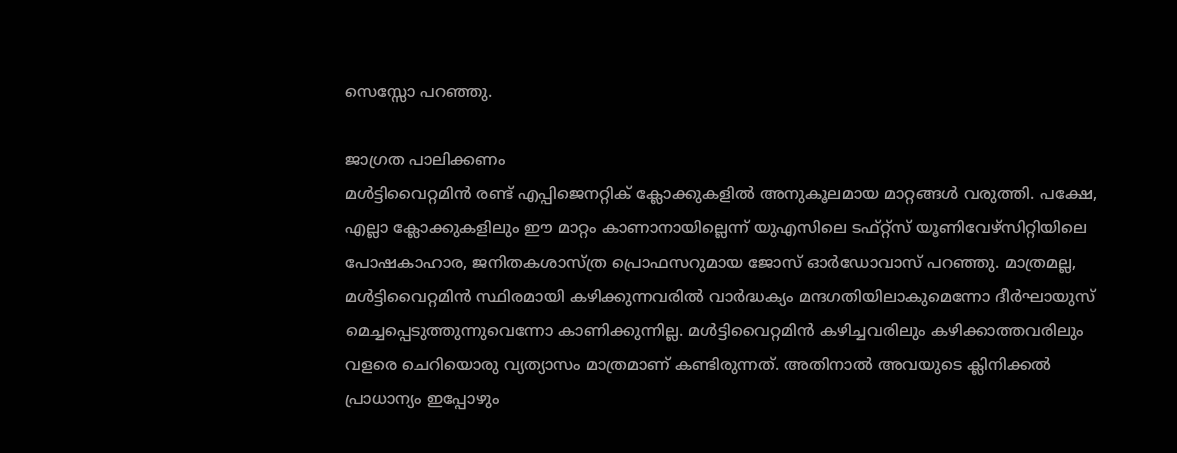സെസ്സോ പറഞ്ഞു.

ജാഗ്രത പാലിക്കണം
മൾട്ടിവൈറ്റമിൻ രണ്ട് എപ്പിജെനറ്റിക് ക്ലോക്കുകളിൽ അനുകൂലമായ മാറ്റങ്ങൾ വരുത്തി. പക്ഷേ, എല്ലാ ക്ലോക്കുകളിലും ഈ മാറ്റം കാണാനായില്ലെന്ന് യുഎസിലെ ടഫ്റ്റ്സ് യൂണിവേഴ്സിറ്റിയിലെ പോഷകാഹാര, ജനിതകശാസ്ത്ര പ്രൊഫസറുമായ ജോസ് ഓർഡോവാസ് പറഞ്ഞു. മാത്രമല്ല, മൾട്ടിവൈറ്റമിൻ സ്ഥിരമായി കഴിക്കുന്നവരിൽ വാർദ്ധക്യം മന്ദഗതിയിലാകുമെന്നോ ദീർഘായുസ് മെച്ചപ്പെടുത്തുന്നുവെന്നോ കാണിക്കുന്നില്ല. മൾട്ടിവൈറ്റമിൻ കഴിച്ചവരിലും കഴിക്കാത്തവരിലും വളരെ ചെറിയൊരു വ്യത്യാസം മാത്രമാണ് കണ്ടിരുന്നത്. അതിനാൽ അവയുടെ ക്ലിനിക്കൽ പ്രാധാന്യം ഇപ്പോഴും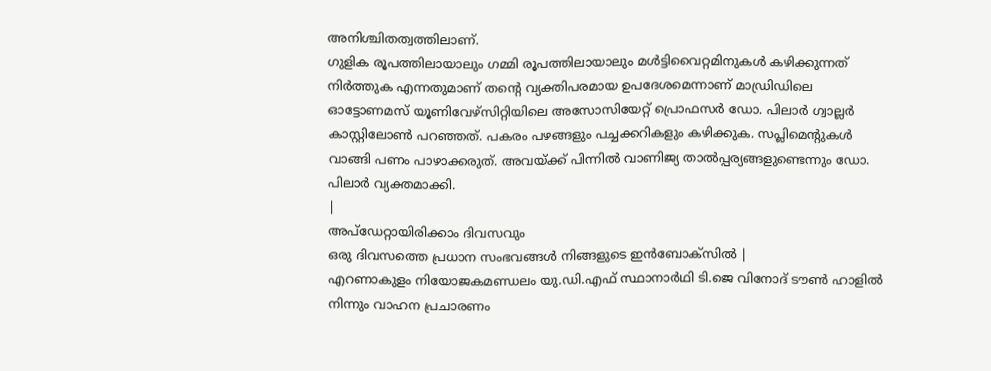അനിശ്ചിതത്വത്തിലാണ്.
ഗുളിക രൂപത്തിലായാലും ഗമ്മി രൂപത്തിലായാലും മൾട്ടിവൈറ്റമിനുകൾ കഴിക്കുന്നത് നിർത്തുക എന്നതുമാണ് തന്റെ വ്യക്തിപരമായ ഉപദേശമെന്നാണ് മാഡ്രിഡിലെ ഓട്ടോണമസ് യൂണിവേഴ്സിറ്റിയിലെ അസോസിയേറ്റ് പ്രൊഫസർ ഡോ. പിലാർ ഗ്വാല്ലർ കാസ്റ്റിലോൺ പറഞ്ഞത്. പകരം പഴങ്ങളും പച്ചക്കറികളും കഴിക്കുക. സപ്ലിമെന്റുകൾ വാങ്ങി പണം പാഴാക്കരുത്. അവയ്ക്ക് പിന്നിൽ വാണിജ്യ താൽപ്പര്യങ്ങളുണ്ടെന്നും ഡോ. പിലാർ വ്യക്തമാക്കി.
|
അപ്ഡേറ്റായിരിക്കാം ദിവസവും
ഒരു ദിവസത്തെ പ്രധാന സംഭവങ്ങൾ നിങ്ങളുടെ ഇൻബോക്സിൽ |
എറണാകുളം നിയോജകമണ്ഡലം യു.ഡി.എഫ് സ്ഥാനാർഥി ടി.ജെ വിനോദ് ടൗൺ ഹാളിൽ നിന്നും വാഹന പ്രചാരണം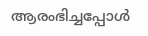ആരംഭിച്ചപ്പോൾ